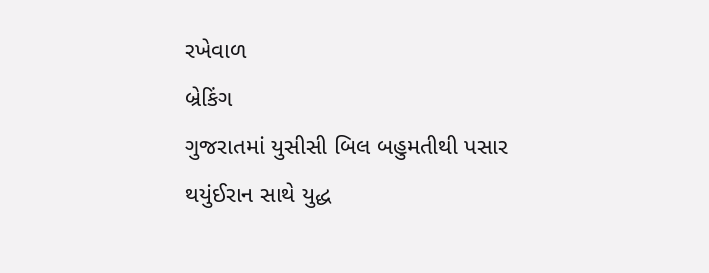રખેવાળ
બ્રેકિંગ
ગુજરાતમાં યુસીસી બિલ બહુમતીથી પસાર થયુંઈરાન સાથે યુદ્ધ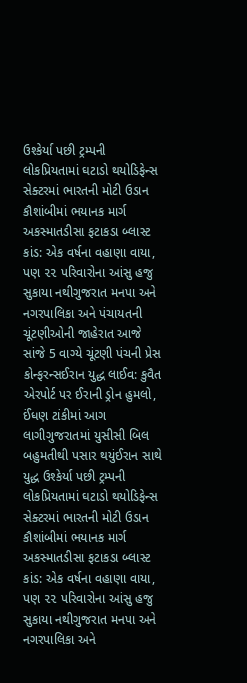ઉશ્કેર્યા પછી ટ્રમ્પની લોકપ્રિયતામાં ઘટાડો થયોડિફેન્સ સેક્ટરમાં ભારતની મોટી ઉડાન કૌશાંબીમાં ભયાનક માર્ગ અકસ્માતડીસા ફટાકડા બ્લાસ્ટ કાંડ: એક વર્ષના વહાણા વાયા, પણ ૨૨ પરિવારોના આંસુ હજુ સુકાયા નથીગુજરાત મનપા અને નગરપાલિકા અને પંચાયતની ચૂંટણીઓની જાહેરાત આજે સાંજે 5 વાગ્યે ચૂંટણી પંચની પ્રેસ કોન્ફરન્સઈરાન યુદ્ધ લાઈવ: કુવૈત એરપોર્ટ પર ઈરાની ડ્રોન હુમલો, ઈંધણ ટાંકીમાં આગ લાગીગુજરાતમાં યુસીસી બિલ બહુમતીથી પસાર થયુંઈરાન સાથે યુદ્ધ ઉશ્કેર્યા પછી ટ્રમ્પની લોકપ્રિયતામાં ઘટાડો થયોડિફેન્સ સેક્ટરમાં ભારતની મોટી ઉડાન કૌશાંબીમાં ભયાનક માર્ગ અકસ્માતડીસા ફટાકડા બ્લાસ્ટ કાંડ: એક વર્ષના વહાણા વાયા, પણ ૨૨ પરિવારોના આંસુ હજુ સુકાયા નથીગુજરાત મનપા અને નગરપાલિકા અને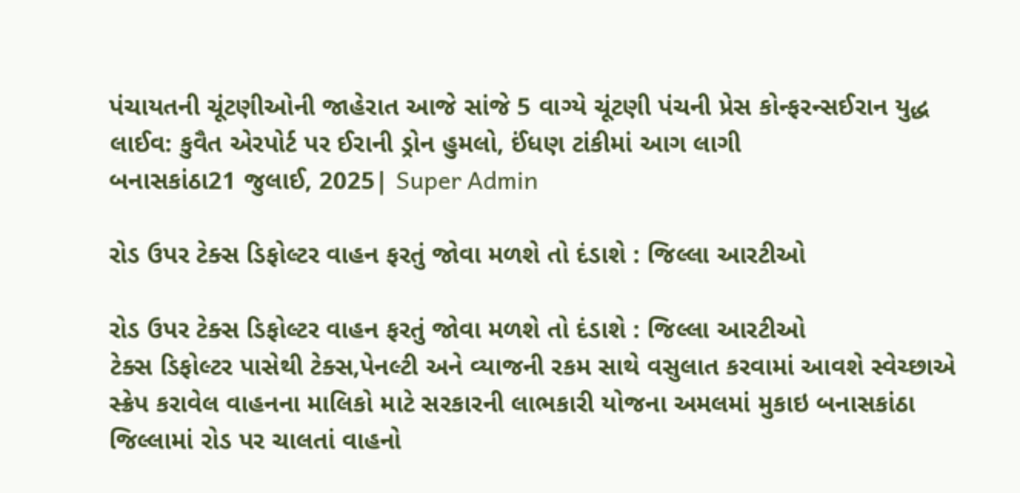પંચાયતની ચૂંટણીઓની જાહેરાત આજે સાંજે 5 વાગ્યે ચૂંટણી પંચની પ્રેસ કોન્ફરન્સઈરાન યુદ્ધ લાઈવ: કુવૈત એરપોર્ટ પર ઈરાની ડ્રોન હુમલો, ઈંધણ ટાંકીમાં આગ લાગી
બનાસકાંઠા21 જુલાઈ, 2025| Super Admin

રોડ ઉપર ટેક્સ ડિફોલ્ટર વાહન ફરતું જોવા મળશે તો દંડાશે : જિલ્લા આરટીઓ

રોડ ઉપર ટેક્સ ડિફોલ્ટર વાહન ફરતું જોવા મળશે તો દંડાશે : જિલ્લા આરટીઓ
ટેક્સ ડિફોલ્ટર પાસેથી ટેક્સ,પેનલ્ટી અને વ્યાજની રકમ સાથે વસુલાત કરવામાં આવશે સ્વેચ્છાએ સ્ક્રેપ કરાવેલ વાહનના માલિકો માટે સરકારની લાભકારી યોજના અમલમાં મુકાઇ બનાસકાંઠા જિલ્લામાં રોડ પર ચાલતાં વાહનો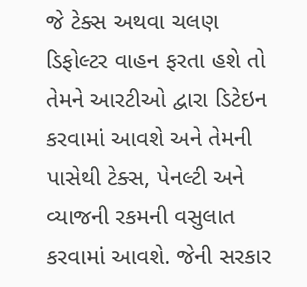જે ટેક્સ અથવા ચલણ ડિફોલ્ટર વાહન ફરતા હશે તો તેમને આરટીઓ દ્વારા ડિટેઇન કરવામાં આવશે અને તેમની પાસેથી ટેક્સ, પેનલ્ટી અને વ્યાજની રકમની વસુલાત કરવામાં આવશે. જેની સરકાર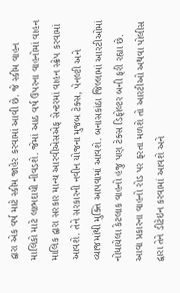દ્વારા એક વર્ષ માટે સ્કીમ જાહેર કરવામાં આવી છે. જે સ્કીમ વાહન માલિકો માટે લાભદાયી નીવડશે. જેમાં આઠ વર્ષ ઉપરના વાહનોમાં વાહન માલિક દ્વારા સરકાર માન્ય આરવીએસએફ સેન્ટરમાં વાહન સ્ક્રેપ કરવામાં આવશે. તેને સરકારની નવીન યોજના મુજબ ટેક્સ, પેનલ્ટી અને વ્યાજમાંથી મુક્તિ આપવામાં આવશે. બનાસકાંઠા જિલ્લામાં આરટીઓમાં નોંધાયેલા કેટલાક વાહનો હજુ પણ ટેક્સ ડિફોલ્ટર બની ફરી રહ્યા છે. આવા પ્રકારના વાહનો રોડ પર ફરતા મળશે તો આરટીઓ અથવા પોલીસ દ્વારા તેને ડીટેઇન કરવામાં આવશે અને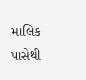માલિક પાસેથી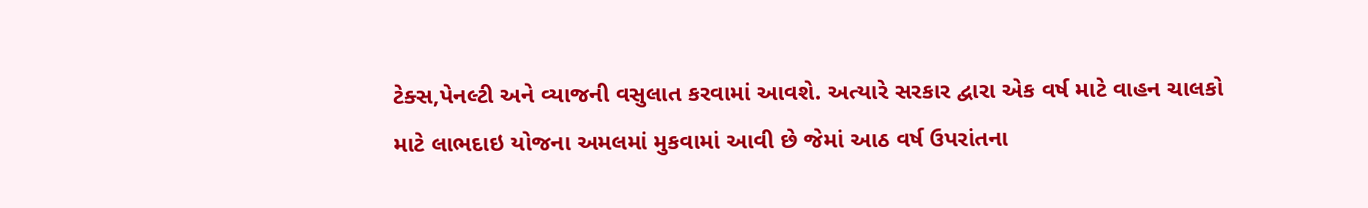ટેક્સ,પેનલ્ટી અને વ્યાજની વસુલાત કરવામાં આવશે. અત્યારે સરકાર દ્વારા એક વર્ષ માટે વાહન ચાલકો માટે લાભદાઇ યોજના અમલમાં મુકવામાં આવી છે જેમાં આઠ વર્ષ ઉપરાંતના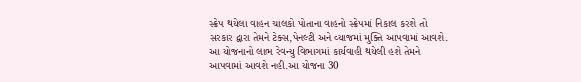સ્ક્રેપ થયેલા વાહન ચાલકો પોતાના વાહનો સ્ક્રેપમાં નિકાલ કરશે તો સરકાર દ્વારા તેમને ટેક્સ,પેનલ્ટી અને વ્યાજમાં મુક્તિ આપવામાં આવશે. આ યોજનાનો લાભ રેવન્યુ વિભાગમાં કાર્યવાહી થયેલી હશે તેમને આપવામાં આવશે નહી.આ યોજના 30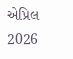એપ્રિલ 2026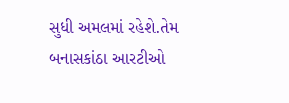સુધી અમલમાં રહેશે.તેમ બનાસકાંઠા આરટીઓ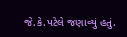જે.કે.પટેલે જણાવ્યું હતું.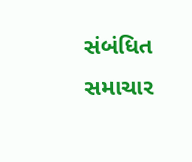સંબંધિત સમાચાર